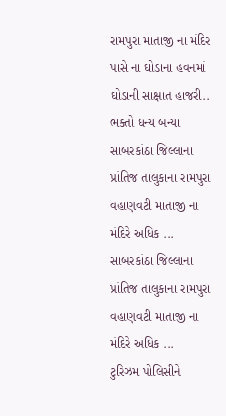રામપુરા માતાજી ના મંદિર પાસે ના ઘોડાના હવનમાં ઘોડાની સાક્ષાત હાજરી.. ભક્તો ધન્ય બન્યા
સાબરકાંઠા જિલ્લાના પ્રાંતિજ તાલુકાના રામપુરા વહાણવટી માતાજી ના મંદિરે અધિક ...
સાબરકાંઠા જિલ્લાના પ્રાંતિજ તાલુકાના રામપુરા વહાણવટી માતાજી ના મંદિરે અધિક ...
ટુરિઝમ પોલિસીને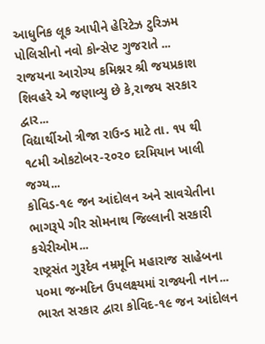આધુનિક લૂક આપીને હેરિટેઝ ટુરિઝમ પોલિસીનો નવો કોન્સેપ્ટ ગુજરાતે ...
રાજયના આરોગ્ય કમિશ્નર શ્રી જયપ્રકાશ શિવહરે એ જણાવ્યુ છે કે,રાજય સરકાર દ્વાર...
વિદ્યાર્થીઓ ત્રીજા રાઉન્ડ માટે તા. ૧૫ થી ૧૮મી ઓકટોબર-૨૦૨૦ દરમિયાન ખાલી જગ્ય...
કોવિડ-૧૯ જન આંદોલન અને સાવચેતીના ભાગરૂપે ગીર સોમનાથ જિલ્લાની સરકારી કચેરીઓમ...
રાષ્ટ્રસંત ગુરૂદેવ નમ્રમૂનિ મહારાજ સાહેબના પ૦મા જન્મદિન ઉપલક્ષ્યમાં રાજ્યની નાન...
ભારત સરકાર દ્વારા કોવિદ-૧૯ જન આંદોલન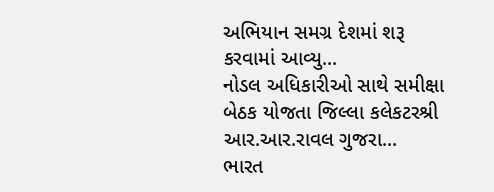અભિયાન સમગ્ર દેશમાં શરૂ કરવામાં આવ્યુ...
નોડલ અધિકારીઓ સાથે સમીક્ષા બેઠક યોજતા જિલ્લા કલેકટરશ્રી આર.આર.રાવલ ગુજરા...
ભારત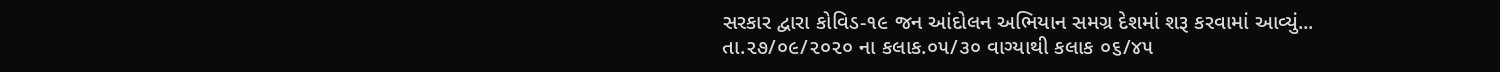સરકાર દ્વારા કોવિડ-૧૯ જન આંદોલન અભિયાન સમગ્ર દેશમાં શરૂ કરવામાં આવ્યું...
તા.૨૭/૦૯/૨૦૨૦ ના કલાક.૦૫/૩૦ વાગ્યાથી કલાક ૦૬/૪૫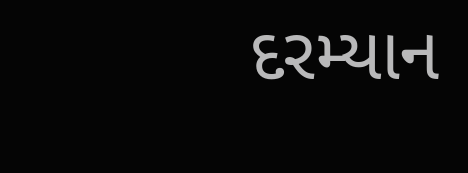દરમ્યાન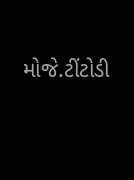મોજે.ટીંટોડી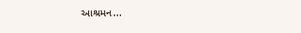આશ્રમન...